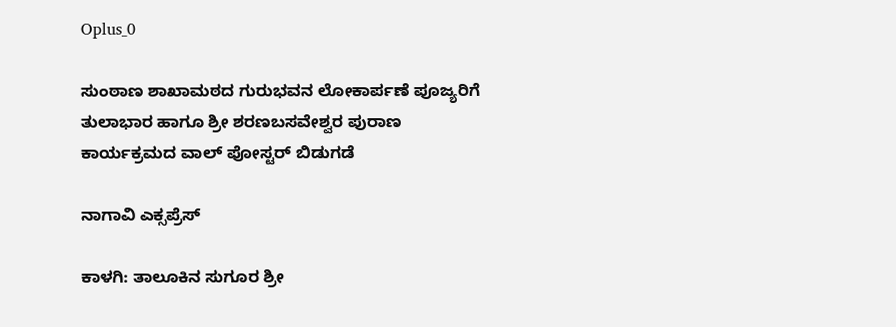Oplus_0

ಸುಂಠಾಣ ಶಾಖಾಮಠದ ಗುರುಭವನ ಲೋಕಾರ್ಪಣೆ ಪೂಜ್ಯರಿಗೆ ತುಲಾಭಾರ ಹಾಗೂ ಶ್ರೀ ಶರಣಬಸವೇಶ್ವರ ಪುರಾಣ ಕಾರ್ಯಕ್ರಮದ ವಾಲ್ ಪೋಸ್ಟರ್ ಬಿಡುಗಡೆ

ನಾಗಾವಿ ಎಕ್ಸಪ್ರೆಸ್

ಕಾಳಗಿ: ತಾಲೂಕಿನ ಸುಗೂರ ಶ್ರೀ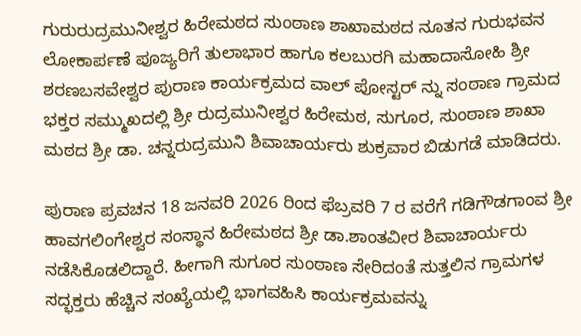ಗುರುರುದ್ರಮುನೀಶ್ವರ ಹಿರೇಮಠದ ಸುಂಠಾಣ ಶಾಖಾಮಠದ ನೂತನ ಗುರುಭವನ ಲೋಕಾರ್ಪಣೆ ಪೂಜ್ಯರಿಗೆ ತುಲಾಭಾರ ಹಾಗೂ ಕಲಬುರಗಿ ಮಹಾದಾಸೋಹಿ ಶ್ರೀ ಶರಣಬಸವೇಶ್ವರ ಪುರಾಣ ಕಾರ್ಯಕ್ರಮದ ವಾಲ್ ಪೋಸ್ಟರ್ ನ್ನು ಸಂಠಾಣ ಗ್ರಾಮದ ಭಕ್ತರ‌ ಸಮ್ಮುಖದಲ್ಲಿ ಶ್ರೀ ರುದ್ರಮುನೀಶ್ವರ ಹಿರೇಮಠ, ಸುಗೂರ, ಸುಂಠಾಣ ಶಾಖಾ ಮಠದ ಶ್ರೀ ಡಾ. ಚನ್ನರುದ್ರಮುನಿ ಶಿವಾಚಾರ್ಯರು ಶುಕ್ರವಾರ ಬಿಡುಗಡೆ ಮಾಡಿದರು.

ಪುರಾಣ ಪ್ರವಚನ 18 ಜನವರಿ 2026 ರಿಂದ ಫೆಬ್ರವರಿ 7 ರ ವರೆಗೆ ಗಡಿಗೌಡಗಾಂವ ಶ್ರೀ ಹಾವಗಲಿಂಗೇಶ್ವರ ಸಂಸ್ಥಾನ ಹಿರೇಮಠದ ಶ್ರೀ ಡಾ.ಶಾಂತವೀರ ಶಿವಾಚಾರ್ಯರು ನಡೆಸಿಕೊಡಲಿದ್ದಾರೆ. ಹೀಗಾಗಿ ಸುಗೂರ ಸುಂಠಾಣ ಸೇರಿದಂತೆ ಸುತ್ತಲಿನ ಗ್ರಾಮಗಳ ಸದ್ಭಕ್ತರು ಹೆಚ್ಚಿನ ಸಂಖ್ಯೆಯಲ್ಲಿ ಭಾಗವಹಿಸಿ ಕಾರ್ಯಕ್ರಮವನ್ನು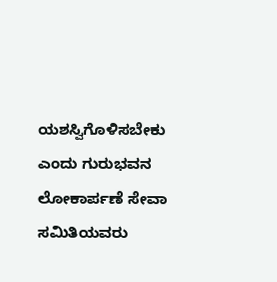ಯಶಸ್ವಿಗೊಳಿಸಬೇಕು ಎಂದು ಗುರುಭವನ ಲೋಕಾರ್ಪಣೆ ಸೇವಾ ಸಮಿತಿಯವರು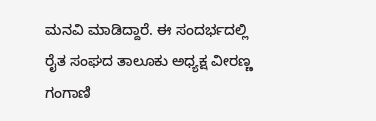ಮನವಿ ಮಾಡಿದ್ದಾರೆ. ಈ ಸಂದರ್ಭದಲ್ಲಿ ರೈತ ಸಂಘದ ತಾಲೂಕು ಅಧ್ಯಕ್ಷ ವೀರಣ್ಣ ಗಂಗಾಣಿ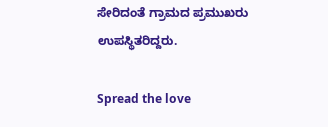ಸೇರಿದಂತೆ ಗ್ರಾಮದ ಪ್ರಮುಖರು ಉಪಸ್ಥಿತರಿದ್ದರು.

Spread the love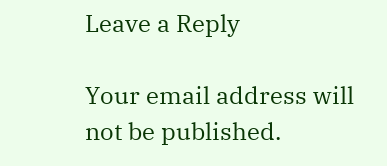Leave a Reply

Your email address will not be published.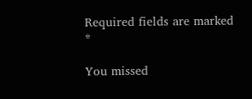Required fields are marked *

You missed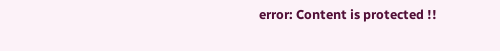error: Content is protected !!